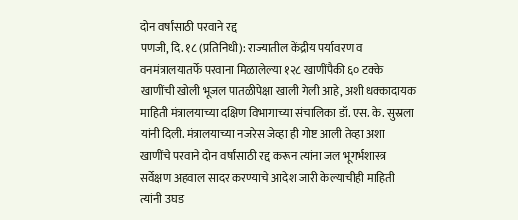दोन वर्षांसाठी परवाने रद्द
पणजी, दि. १८ (प्रतिनिधी): राज्यातील केंद्रीय पर्यावरण व वनमंत्रालयातर्फे परवाना मिळालेल्या १२८ खाणींपैकी ६० टक्के खाणींची खोली भूजल पातळीपेक्षा खाली गेली आहे, अशी धक्कादायक माहिती मंत्रालयाच्या दक्षिण विभागाच्या संचालिका डॉ. एस. के. सुस्रला यांनी दिली. मंत्रालयाच्या नजरेस जेव्हा ही गोष्ट आली तेव्हा अशा खाणींचे परवाने दोन वर्षांसाठी रद्द करून त्यांना जल भूगर्भशास्त्र सर्वेक्षण अहवाल सादर करण्याचे आदेश जारी केल्याचीही माहिती त्यांनी उघड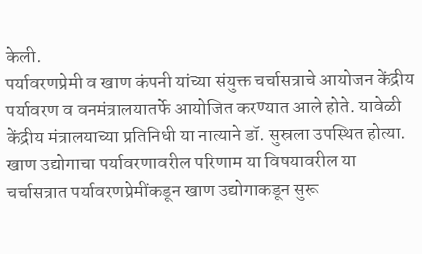केली.
पर्यावरणप्रेमी व खाण कंपनी यांच्या संयुक्त चर्चासत्राचे आयोजन केंद्रीय पर्यावरण व वनमंत्रालयातर्फे आयोजित करण्यात आले होते. यावेळी केंद्रीय मंत्रालयाच्या प्रतिनिधी या नात्याने डॉ. सुस्रला उपस्थित होत्या. खाण उद्योगाचा पर्यावरणावरील परिणाम या विषयावरील या चर्चासत्रात पर्यावरणप्रेमींकडून खाण उद्योगाकडून सुरू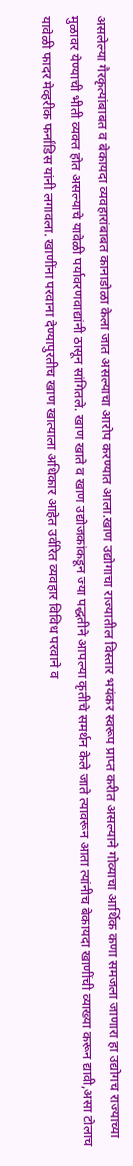असलेल्या गैरकृत्यांबाबत व बेकायदा व्यवहारांबाबत कानाडोळा केला जात असल्याचा आरोप करण्यात आला.खाण उद्योगाचा राज्यातील विस्तार भयंकर स्वरूप प्राप्त करीत असल्याने गोव्याचा आर्थिक कणा समजला जाणारा हा उद्योगच राज्याच्या मुळावर येण्याची भीती व्यक्त होत असल्याचे यावेळी पर्यावरणवाद्यांनी ठासून सांगितले. खाण खाते व खाण उद्योजकांकडून ज्या पद्धतीने आपल्या कृतीचे समर्थन केले जाते त्यावरून आता त्यांनीच बेकायदा खाणींची व्याख्या करून द्यावी,असा टोलाच यावेळी फादर मेव्हरीक फर्नांडिस यांनी लगावला. खाणींना परवाना देण्यापुरतीच खाण खात्याला अधिकार आहेत उर्वरित व्यवहार विविध परवाने व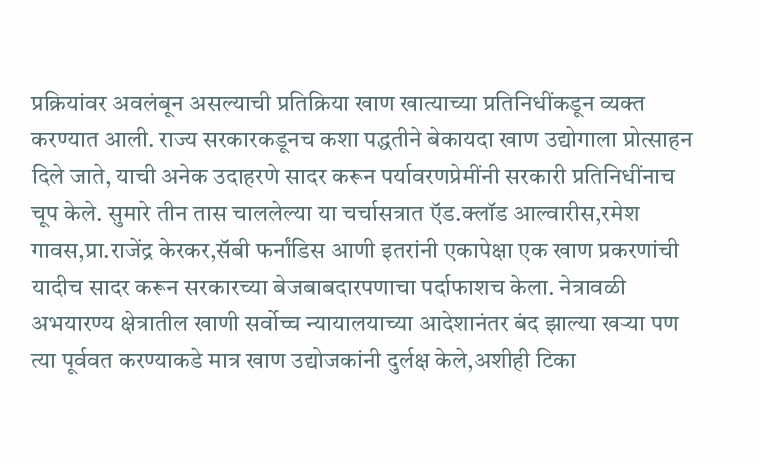प्रक्रियांवर अवलंबून असल्याची प्रतिक्रिया खाण खात्याच्या प्रतिनिधींकडून व्यक्त करण्यात आली. राज्य सरकारकडूनच कशा पद्धतीने बेकायदा खाण उद्योगाला प्रोत्साहन दिले जाते, याची अनेक उदाहरणे सादर करून पर्यावरणप्रेमींनी सरकारी प्रतिनिधींनाच चूप केले. सुमारे तीन तास चाललेल्या या चर्चासत्रात ऍड.क्लॉड आल्वारीस,रमेश गावस,प्रा.राजेंद्र केरकर,सॅबी फर्नांडिस आणी इतरांनी एकापेक्षा एक खाण प्रकरणांची यादीच सादर करून सरकारच्या बेजबाबदारपणाचा पर्दाफाशच केला. नेत्रावळी अभयारण्य क्षेत्रातील खाणी सर्वोच्च न्यायालयाच्या आदेशानंतर बंद झाल्या खऱ्या पण त्या पूर्ववत करण्याकडे मात्र खाण उद्योजकांनी दुर्लक्ष केले,अशीही टिका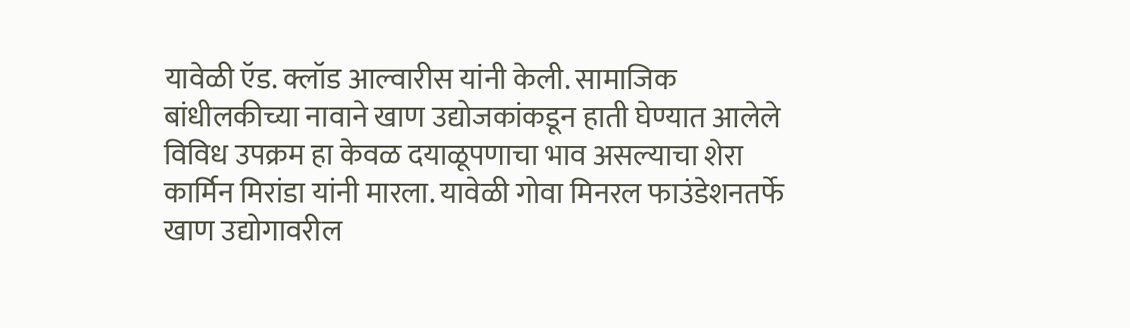यावेळी ऍड. क्लॉड आल्वारीस यांनी केली. सामाजिक बांधीलकीच्या नावाने खाण उद्योजकांकडून हाती घेण्यात आलेले विविध उपक्रम हा केवळ दयाळूपणाचा भाव असल्याचा शेरा कार्मिन मिरांडा यांनी मारला. यावेळी गोवा मिनरल फाउंडेशनतर्फे खाण उद्योगावरील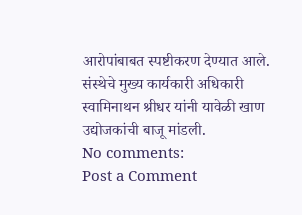आरोपांबाबत स्पष्टीकरण देण्यात आले. संस्थेचे मुख्य कार्यकारी अधिकारी स्वामिनाथन श्रीधर यांनी यावेळी खाण उद्योजकांची बाजू मांडली.
No comments:
Post a Comment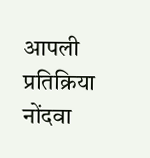आपली प्रतिक्रिया नोंदवा